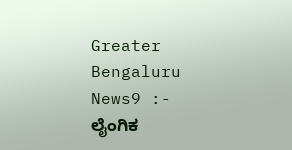Greater Bengaluru News9 :- ಲೈಂಗಿಕ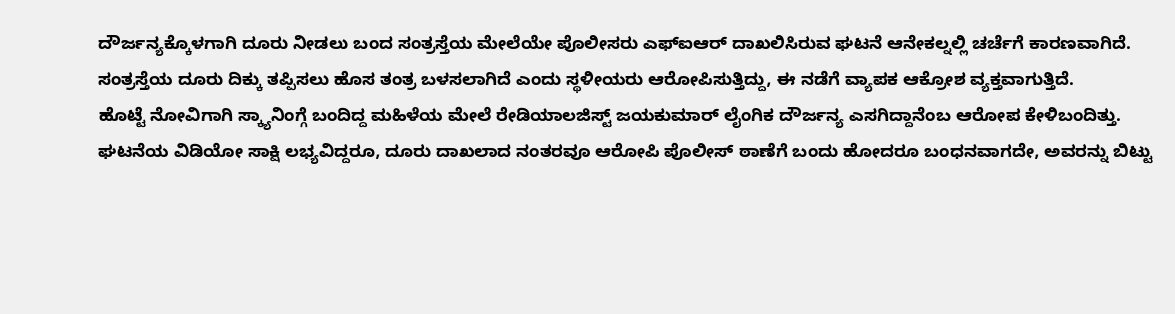ದೌರ್ಜನ್ಯಕ್ಕೊಳಗಾಗಿ ದೂರು ನೀಡಲು ಬಂದ ಸಂತ್ರಸ್ತೆಯ ಮೇಲೆಯೇ ಪೊಲೀಸರು ಎಫ್ಐಆರ್ ದಾಖಲಿಸಿರುವ ಘಟನೆ ಆನೇಕಲ್ನಲ್ಲಿ ಚರ್ಚೆಗೆ ಕಾರಣವಾಗಿದೆ.
ಸಂತ್ರಸ್ತೆಯ ದೂರು ದಿಕ್ಕು ತಪ್ಪಿಸಲು ಹೊಸ ತಂತ್ರ ಬಳಸಲಾಗಿದೆ ಎಂದು ಸ್ಥಳೀಯರು ಆರೋಪಿಸುತ್ತಿದ್ದು, ಈ ನಡೆಗೆ ವ್ಯಾಪಕ ಆಕ್ರೋಶ ವ್ಯಕ್ತವಾಗುತ್ತಿದೆ.
ಹೊಟ್ಟೆ ನೋವಿಗಾಗಿ ಸ್ಕ್ಯಾನಿಂಗ್ಗೆ ಬಂದಿದ್ದ ಮಹಿಳೆಯ ಮೇಲೆ ರೇಡಿಯಾಲಜಿಸ್ಟ್ ಜಯಕುಮಾರ್ ಲೈಂಗಿಕ ದೌರ್ಜನ್ಯ ಎಸಗಿದ್ದಾನೆಂಬ ಆರೋಪ ಕೇಳಿಬಂದಿತ್ತು. ಘಟನೆಯ ವಿಡಿಯೋ ಸಾಕ್ಷಿ ಲಭ್ಯವಿದ್ದರೂ, ದೂರು ದಾಖಲಾದ ನಂತರವೂ ಆರೋಪಿ ಪೊಲೀಸ್ ಠಾಣೆಗೆ ಬಂದು ಹೋದರೂ ಬಂಧನವಾಗದೇ, ಅವರನ್ನು ಬಿಟ್ಟು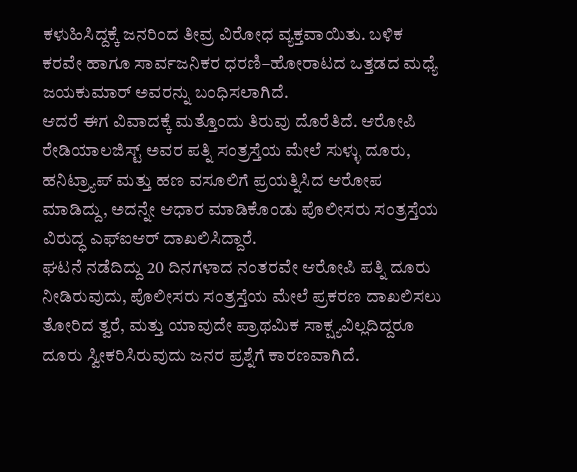ಕಳುಹಿಸಿದ್ದಕ್ಕೆ ಜನರಿಂದ ತೀವ್ರ ವಿರೋಧ ವ್ಯಕ್ತವಾಯಿತು. ಬಳಿಕ ಕರವೇ ಹಾಗೂ ಸಾರ್ವಜನಿಕರ ಧರಣಿ–ಹೋರಾಟದ ಒತ್ತಡದ ಮಧ್ಯೆ ಜಯಕುಮಾರ್ ಅವರನ್ನು ಬಂಧಿಸಲಾಗಿದೆ.
ಆದರೆ ಈಗ ವಿವಾದಕ್ಕೆ ಮತ್ತೊಂದು ತಿರುವು ದೊರೆತಿದೆ. ಆರೋಪಿ ರೇಡಿಯಾಲಜಿಸ್ಟ್ ಅವರ ಪತ್ನಿ ಸಂತ್ರಸ್ತೆಯ ಮೇಲೆ ಸುಳ್ಳು ದೂರು, ಹನಿಟ್ರ್ಯಾಪ್ ಮತ್ತು ಹಣ ವಸೂಲಿಗೆ ಪ್ರಯತ್ನಿಸಿದ ಆರೋಪ ಮಾಡಿದ್ದು, ಅದನ್ನೇ ಆಧಾರ ಮಾಡಿಕೊಂಡು ಪೊಲೀಸರು ಸಂತ್ರಸ್ತೆಯ ವಿರುದ್ಧ ಎಫ್ಐಆರ್ ದಾಖಲಿಸಿದ್ದಾರೆ.
ಘಟನೆ ನಡೆದಿದ್ದು 20 ದಿನಗಳಾದ ನಂತರವೇ ಆರೋಪಿ ಪತ್ನಿ ದೂರು ನೀಡಿರುವುದು, ಪೊಲೀಸರು ಸಂತ್ರಸ್ತೆಯ ಮೇಲೆ ಪ್ರಕರಣ ದಾಖಲಿಸಲು ತೋರಿದ ತ್ವರೆ, ಮತ್ತು ಯಾವುದೇ ಪ್ರಾಥಮಿಕ ಸಾಕ್ಷ್ಯವಿಲ್ಲದಿದ್ದರೂ ದೂರು ಸ್ವೀಕರಿಸಿರುವುದು ಜನರ ಪ್ರಶ್ನೆಗೆ ಕಾರಣವಾಗಿದೆ.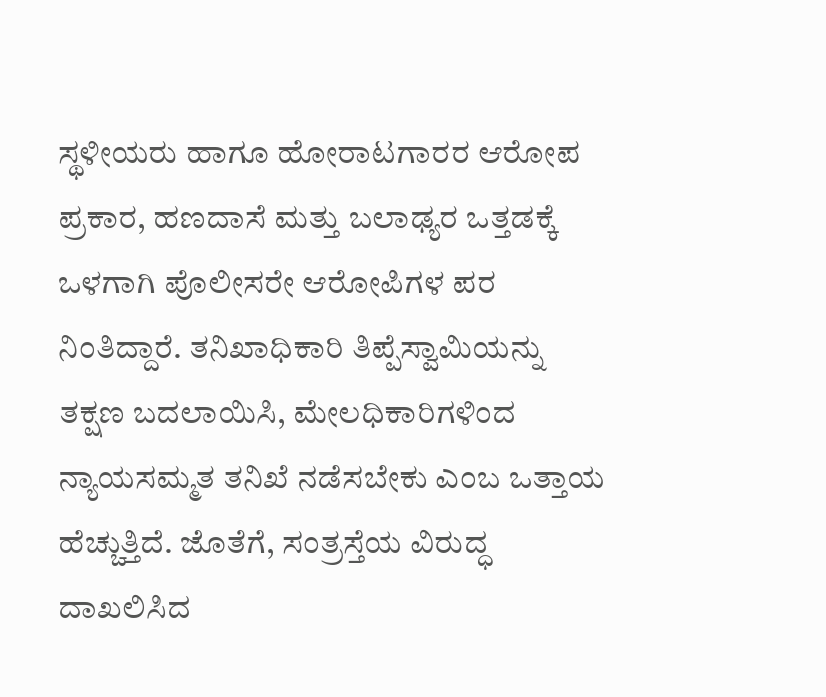ಸ್ಥಳೀಯರು ಹಾಗೂ ಹೋರಾಟಗಾರರ ಆರೋಪ ಪ್ರಕಾರ, ಹಣದಾಸೆ ಮತ್ತು ಬಲಾಢ್ಯರ ಒತ್ತಡಕ್ಕೆ ಒಳಗಾಗಿ ಪೊಲೀಸರೇ ಆರೋಪಿಗಳ ಪರ ನಿಂತಿದ್ದಾರೆ. ತನಿಖಾಧಿಕಾರಿ ತಿಪ್ಪೆಸ್ವಾಮಿಯನ್ನು ತಕ್ಷಣ ಬದಲಾಯಿಸಿ, ಮೇಲಧಿಕಾರಿಗಳಿಂದ ನ್ಯಾಯಸಮ್ಮತ ತನಿಖೆ ನಡೆಸಬೇಕು ಎಂಬ ಒತ್ತಾಯ ಹೆಚ್ಚುತ್ತಿದೆ. ಜೊತೆಗೆ, ಸಂತ್ರಸ್ತೆಯ ವಿರುದ್ಧ ದಾಖಲಿಸಿದ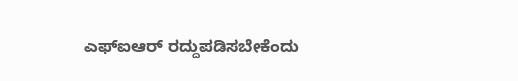ಎಫ್ಐಆರ್ ರದ್ದುಪಡಿಸಬೇಕೆಂದು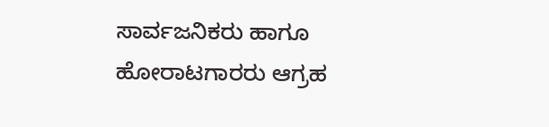ಸಾರ್ವಜನಿಕರು ಹಾಗೂ ಹೋರಾಟಗಾರರು ಆಗ್ರಹ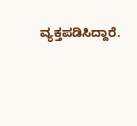ವ್ಯಕ್ತಪಡಿಸಿದ್ದಾರೆ.